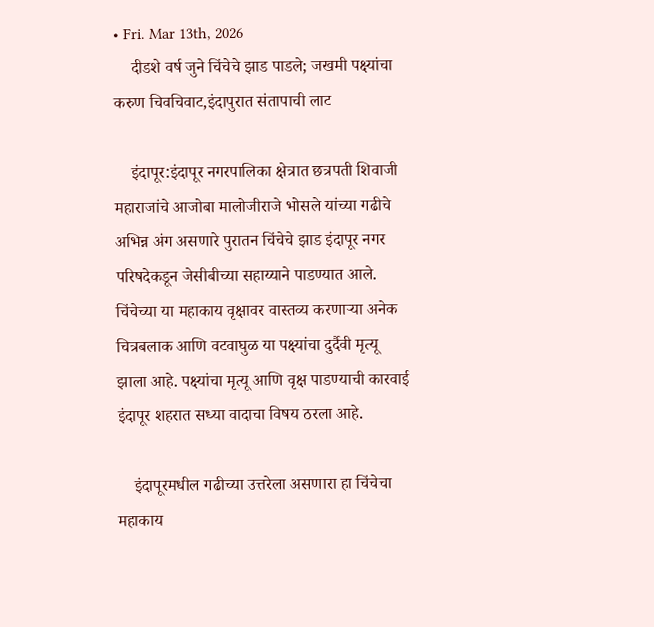• Fri. Mar 13th, 2026
    दीडशे वर्ष जुने चिंचेचे झाड पाडले; जखमी पक्ष्यांचा करुण चिवचिवाट,इंदापुरात संतापाची लाट

    इंदापूर:इंदापूर नगरपालिका क्षेत्रात छत्रपती शिवाजी महाराजांचे आजोबा मालोजीराजे भोसले यांच्या गढीचे अभिन्न अंग असणारे पुरातन चिंचेचे झाड इंदापूर नगर परिषदेकडून जेसीबीच्या सहाय्याने पाडण्यात आले. चिंचेच्या या महाकाय वृक्षावर वास्तव्य करणाऱ्या अनेक चित्रबलाक आणि वटवाघुळ या पक्ष्यांचा दुर्दैवी मृत्यू झाला आहे. पक्ष्यांचा मृत्यू आणि वृक्ष पाडण्याची कारवाई इंदापूर शहरात सध्या वादाचा विषय ठरला आहे.

    इंदापूरमधील गढीच्या उत्तरेला असणारा हा चिंचेचा महाकाय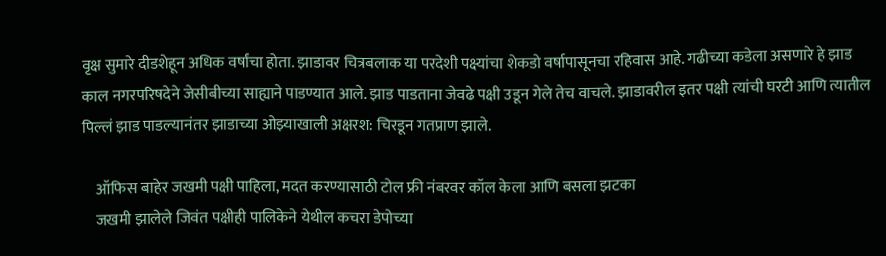वृक्ष सुमारे दीडशेहून अधिक वर्षांचा होता. झाडावर चित्रबलाक या परदेशी पक्ष्यांचा शेकडो वर्षापासूनचा रहिवास आहे. गढीच्या कडेला असणारे हे झाड काल नगरपरिषदेने जेसीबीच्या साह्याने पाडण्यात आले. झाड पाडताना जेवढे पक्षी उडून गेले तेच वाचले. झाडावरील इतर पक्षी त्यांची घरटी आणि त्यातील पिल्लं झाड पाडल्यानंतर झाडाच्या ओझ्याखाली अक्षरश: चिरडून गतप्राण झाले.

    ऑफिस बाहेर जखमी पक्षी पाहिला, मदत करण्यासाठी टोल फ्री नंबरवर कॉल केला आणि बसला झटका
    जखमी झालेले जिवंत पक्षीही पालिकेने येथील कचरा डेपोच्या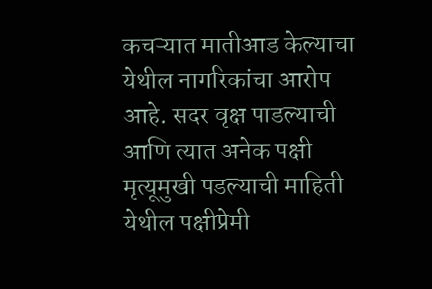कचऱ्यात मातीआड केल्याचा येथील नागरिकांचा आरोप आहे. सदर वृक्ष पाडल्याची आणि त्यात अनेक पक्षी मृत्यूमुखी पडल्याची माहिती येथील पक्षीप्रेमी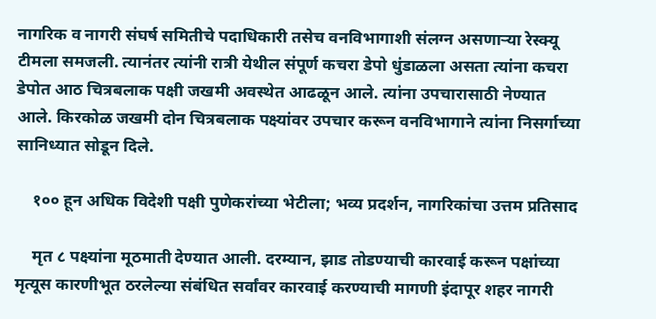नागरिक व नागरी संघर्ष समितीचे पदाधिकारी तसेच वनविभागाशी संलग्न असणाऱ्या रेस्क्यू टीमला समजली. त्यानंतर त्यांनी रात्री येथील संपूर्ण कचरा डेपो धुंडाळला असता त्यांना कचरा डेपोत आठ चित्रबलाक पक्षी जखमी अवस्थेत आढळून आले. त्यांना उपचारासाठी नेण्यात आले. किरकोळ जखमी दोन चित्रबलाक पक्ष्यांवर उपचार करून वनविभागाने त्यांना निसर्गाच्या सानिध्यात सोडून दिले.

    १०० हून अधिक विदेशी पक्षी पुणेकरांच्या भेटीला; भव्य प्रदर्शन, नागरिकांचा उत्तम प्रतिसाद

    मृत ८ पक्ष्यांना मूठमाती देण्यात आली. दरम्यान, झाड तोडण्याची कारवाई करून पक्षांच्या मृत्यूस कारणीभूत ठरलेल्या संबंधित सर्वांवर कारवाई करण्याची मागणी इंदापूर शहर नागरी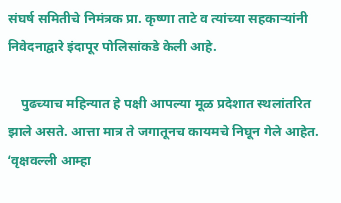संघर्ष समितीचे निमंत्रक प्रा. कृष्णा ताटे व त्यांच्या सहकाऱ्यांनी निवेदनाद्वारे इंदापूर पोलिसांकडे केली आहे.

    पुढच्याच महिन्यात हे पक्षी आपल्या मूळ प्रदेशात स्थलांतरित झाले असते. आत्ता मात्र ते जगातूनच कायमचे निघून गेले आहेत. ‘वृक्षवल्ली आम्हा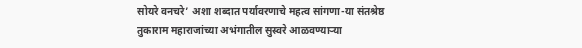सोयरे वनचरे’ अशा शब्दात पर्यावरणाचे महत्व सांगणा-या संतश्रेष्ठ तुकाराम महाराजांच्या अभंगातील सुस्वरे आळवण्याऱ्या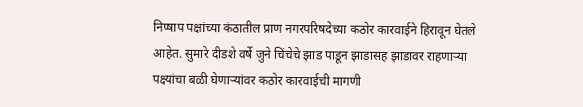निप्षाप पक्षांच्या कंठातील प्राण नगरपरिषदेच्या कठोर कारवाईने हिरावून घेतले आहेत. सुमारे दीडशे वर्षे जुने चिंचेचे झाड पाडून झाडासह झाडावर राहणाऱ्या पक्ष्यांचा बळी घेणाऱ्यांवर कठोर कारवाईची मागणी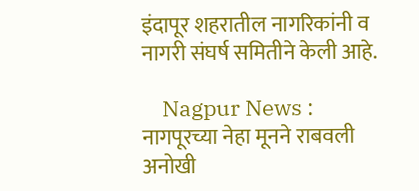इंदापूर शहरातील नागरिकांनी व नागरी संघर्ष समितीने केली आहे.

    Nagpur News : नागपूरच्या नेहा मूनने राबवली अनोखी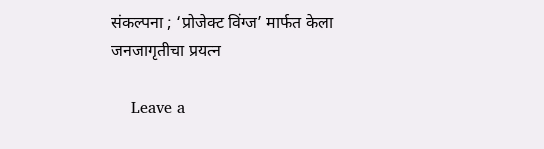संकल्पना ; ‘प्रोजेक्ट विंग्ज’ मार्फत केला जनजागृतीचा प्रयत्न

    Leave a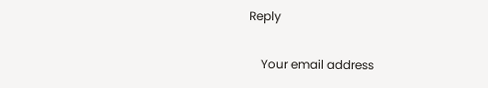Reply

    Your email address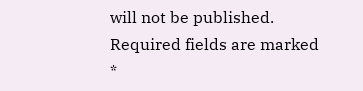will not be published. Required fields are marked *